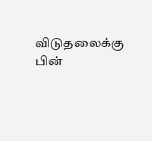விடுதலைக்கு பின்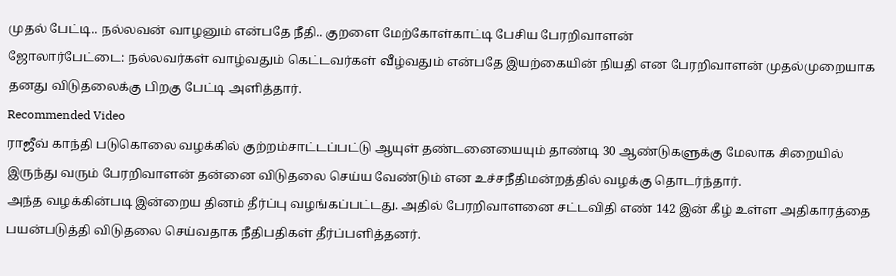முதல் பேட்டி.. நல்லவன் வாழனும் என்பதே நீதி.. குறளை மேற்கோள்காட்டி பேசிய பேரறிவாளன்
ஜோலார்பேட்டை: நல்லவர்கள் வாழ்வதும் கெட்டவர்கள் வீழ்வதும் என்பதே இயற்கையின் நியதி என பேரறிவாளன் முதல்முறையாக தனது விடுதலைக்கு பிறகு பேட்டி அளித்தார்.
Recommended Video
ராஜீவ் காந்தி படுகொலை வழக்கில் குற்றம்சாட்டப்பட்டு ஆயுள் தண்டனையையும் தாண்டி 30 ஆண்டுகளுக்கு மேலாக சிறையில் இருந்து வரும் பேரறிவாளன் தன்னை விடுதலை செய்ய வேண்டும் என உச்சநீதிமன்றத்தில் வழக்கு தொடர்ந்தார்.
அந்த வழக்கின்படி இன்றைய தினம் தீர்ப்பு வழங்கப்பட்டது. அதில் பேரறிவாளனை சட்டவிதி எண் 142 இன் கீழ் உள்ள அதிகாரத்தை பயன்படுத்தி விடுதலை செய்வதாக நீதிபதிகள் தீர்ப்பளித்தனர்.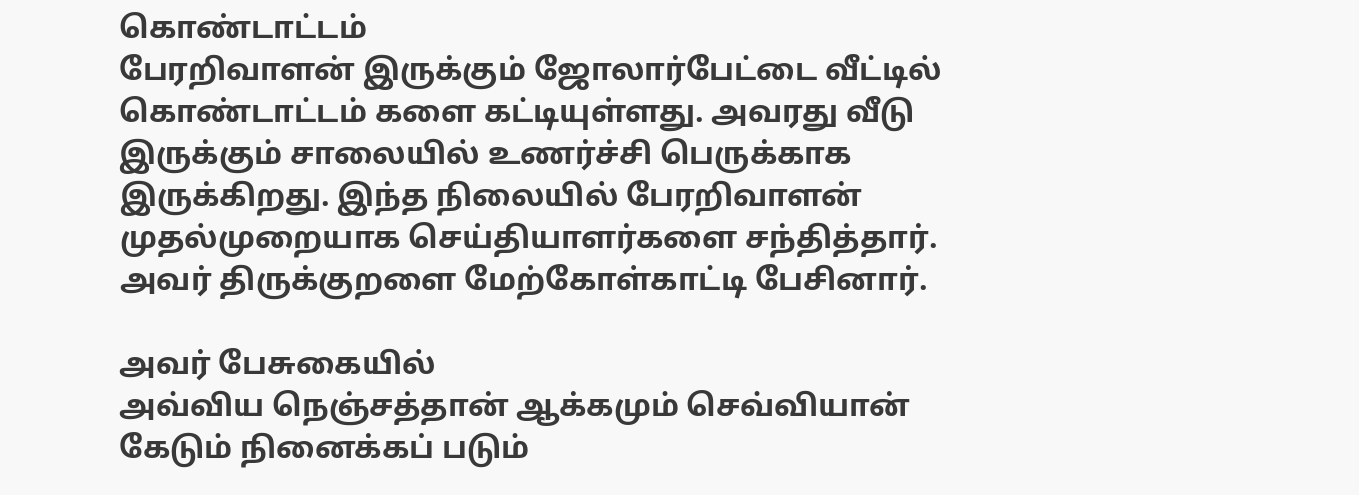கொண்டாட்டம்
பேரறிவாளன் இருக்கும் ஜோலார்பேட்டை வீட்டில் கொண்டாட்டம் களை கட்டியுள்ளது. அவரது வீடு இருக்கும் சாலையில் உணர்ச்சி பெருக்காக இருக்கிறது. இந்த நிலையில் பேரறிவாளன் முதல்முறையாக செய்தியாளர்களை சந்தித்தார். அவர் திருக்குறளை மேற்கோள்காட்டி பேசினார்.

அவர் பேசுகையில்
அவ்விய நெஞ்சத்தான் ஆக்கமும் செவ்வியான்
கேடும் நினைக்கப் படும்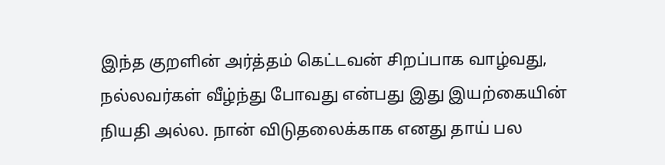இந்த குறளின் அர்த்தம் கெட்டவன் சிறப்பாக வாழ்வது, நல்லவர்கள் வீழ்ந்து போவது என்பது இது இயற்கையின் நியதி அல்ல. நான் விடுதலைக்காக எனது தாய் பல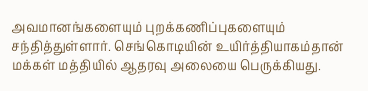அவமானங்களையும் புறக்கணிப்புகளையும் சந்தித்துள்ளார். செங்கொடியின் உயிர்த்தியாகம்தான் மக்கள் மத்தியில் ஆதரவு அலையை பெருக்கியது.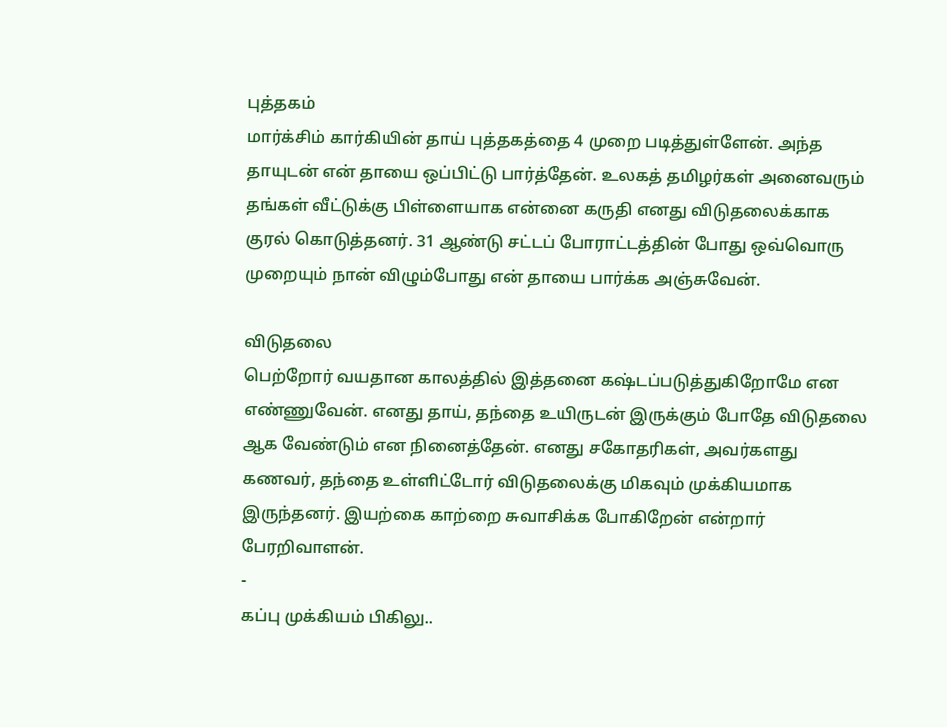புத்தகம்
மார்க்சிம் கார்கியின் தாய் புத்தகத்தை 4 முறை படித்துள்ளேன். அந்த தாயுடன் என் தாயை ஒப்பிட்டு பார்த்தேன். உலகத் தமிழர்கள் அனைவரும் தங்கள் வீட்டுக்கு பிள்ளையாக என்னை கருதி எனது விடுதலைக்காக குரல் கொடுத்தனர். 31 ஆண்டு சட்டப் போராட்டத்தின் போது ஒவ்வொரு முறையும் நான் விழும்போது என் தாயை பார்க்க அஞ்சுவேன்.

விடுதலை
பெற்றோர் வயதான காலத்தில் இத்தனை கஷ்டப்படுத்துகிறோமே என எண்ணுவேன். எனது தாய், தந்தை உயிருடன் இருக்கும் போதே விடுதலை ஆக வேண்டும் என நினைத்தேன். எனது சகோதரிகள், அவர்களது கணவர், தந்தை உள்ளிட்டோர் விடுதலைக்கு மிகவும் முக்கியமாக இருந்தனர். இயற்கை காற்றை சுவாசிக்க போகிறேன் என்றார் பேரறிவாளன்.
-
கப்பு முக்கியம் பிகிலு..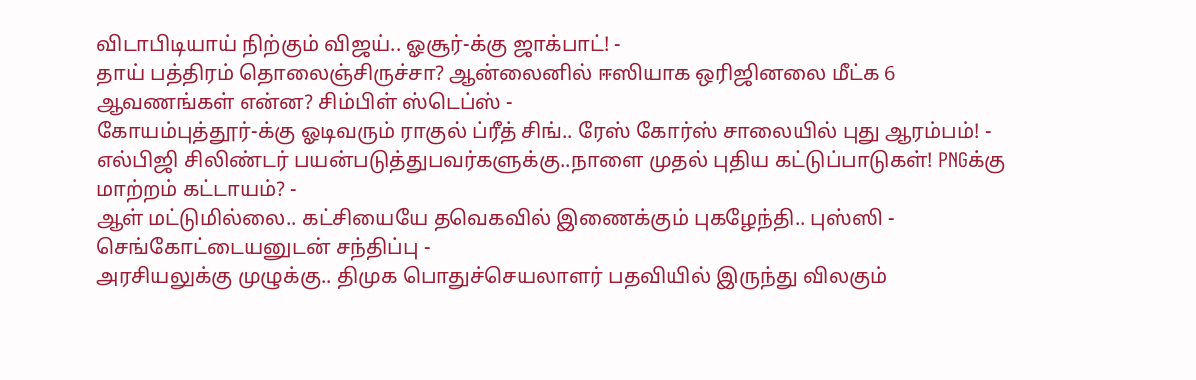விடாபிடியாய் நிற்கும் விஜய்.. ஓசூர்-க்கு ஜாக்பாட்! -
தாய் பத்திரம் தொலைஞ்சிருச்சா? ஆன்லைனில் ஈஸியாக ஒரிஜினலை மீட்க 6 ஆவணங்கள் என்ன? சிம்பிள் ஸ்டெப்ஸ் -
கோயம்புத்தூர்-க்கு ஓடிவரும் ராகுல் ப்ரீத் சிங்.. ரேஸ் கோர்ஸ் சாலையில் புது ஆரம்பம்! -
எல்பிஜி சிலிண்டர் பயன்படுத்துபவர்களுக்கு..நாளை முதல் புதிய கட்டுப்பாடுகள்! PNGக்கு மாற்றம் கட்டாயம்? -
ஆள் மட்டுமில்லை.. கட்சியையே தவெகவில் இணைக்கும் புகழேந்தி.. புஸ்ஸி - செங்கோட்டையனுடன் சந்திப்பு -
அரசியலுக்கு முழுக்கு.. திமுக பொதுச்செயலாளர் பதவியில் இருந்து விலகும்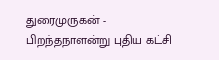துரைமுருகன் -
பிறந்தநாளன்று புதிய கட்சி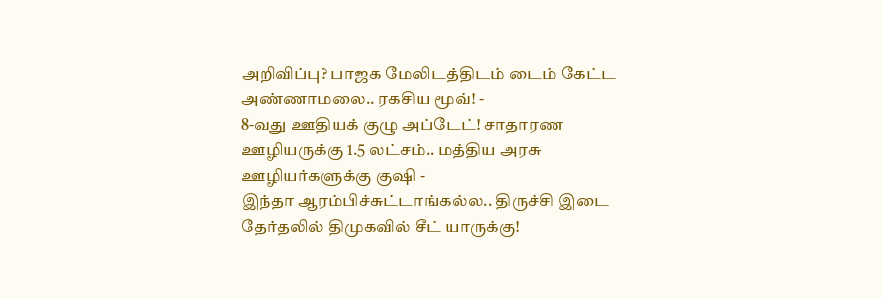அறிவிப்பு? பாஜக மேலிடத்திடம் டைம் கேட்ட அண்ணாமலை.. ரகசிய மூவ்! -
8-வது ஊதியக் குழு அப்டேட்! சாதாரண ஊழியருக்கு 1.5 லட்சம்.. மத்திய அரசு ஊழியர்களுக்கு குஷி -
இந்தா ஆரம்பிச்சுட்டாங்கல்ல.. திருச்சி இடை தேர்தலில் திமுகவில் சீட் யாருக்கு!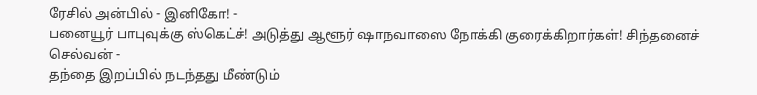ரேசில் அன்பில் - இனிகோ! -
பனையூர் பாபுவுக்கு ஸ்கெட்ச்! அடுத்து ஆளூர் ஷாநவாஸை நோக்கி குரைக்கிறார்கள்! சிந்தனைச் செல்வன் -
தந்தை இறப்பில் நடந்தது மீண்டும்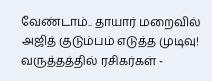வேண்டாம்.. தாயார் மறைவில் அஜித் குடும்பம் எடுத்த முடிவு! வருத்தத்தில் ரசிகர்கள் -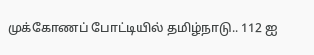முக்கோணப் போட்டியில் தமிழ்நாடு.. 112 ஐ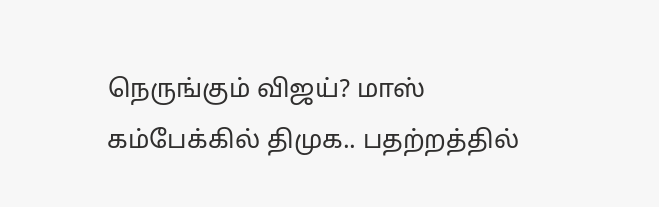நெருங்கும் விஜய்? மாஸ் கம்பேக்கில் திமுக.. பதற்றத்தில்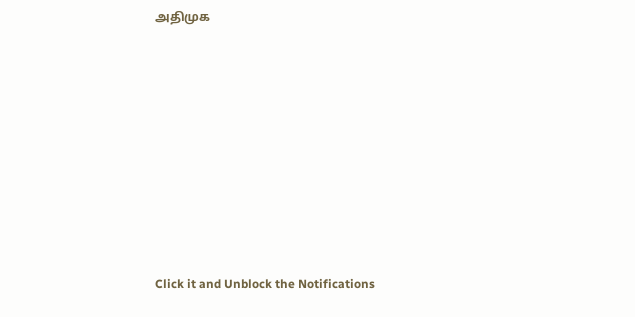அதிமுக












Click it and Unblock the Notifications